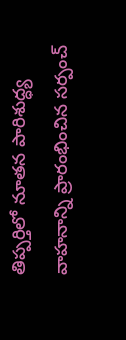తిప్పర్తిలో నూతన పారిశుద్ధ్య వాహనాన్ని ప్రారంభించిన సర్పంచ్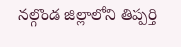నల్గొండ జిల్లాలోని తిప్పర్తి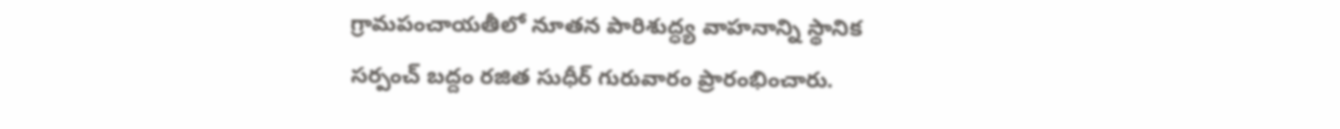గ్రామపంచాయతీలో నూతన పారిశుద్ధ్య వాహనాన్ని స్థానిక సర్పంచ్ బద్దం రజిత సుధీర్ గురువారం ప్రారంభించారు.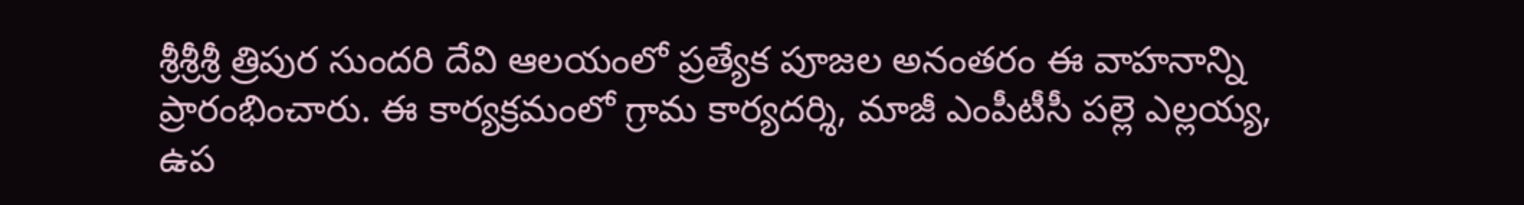శ్రీశ్రీశ్రీ త్రిపుర సుందరి దేవి ఆలయంలో ప్రత్యేక పూజల అనంతరం ఈ వాహనాన్ని ప్రారంభించారు. ఈ కార్యక్రమంలో గ్రామ కార్యదర్శి, మాజీ ఎంపీటీసీ పల్లె ఎల్లయ్య, ఉప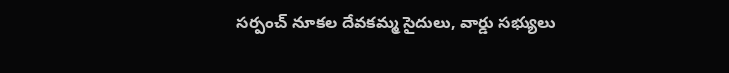సర్పంచ్ నూకల దేవకమ్మ సైదులు, వార్డు సభ్యులు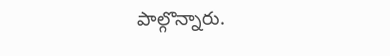పాల్గొన్నారు.